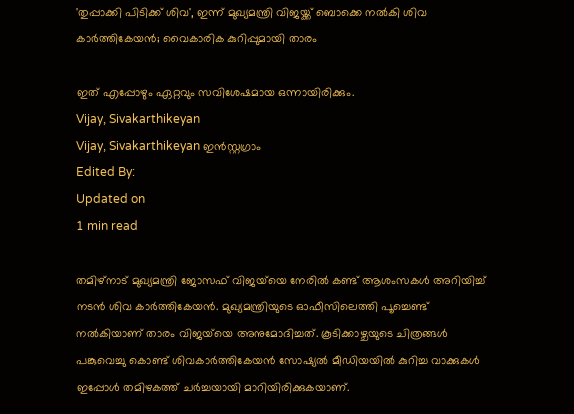'തുപ്പാക്കി പിടിക്ക് ശിവ', ഇന്ന് മുഖ്യമന്ത്രി വിജയ്ക്ക് ബൊക്കെ നൽകി ശിവ കാർത്തികേയൻ; വൈകാരിക കുറിപ്പുമായി താരം

ഇത് എപ്പോഴും ഏറ്റവും സവിശേഷമായ ഒന്നായിരിക്കും.
Vijay, Sivakarthikeyan
Vijay, Sivakarthikeyan ഇൻസ്റ്റഗ്രാം
Edited By:
Updated on
1 min read

തമിഴ്‌നാട് മുഖ്യമന്ത്രി ജോസഫ് വിജയ്‌യെ നേരിൽ കണ്ട് ആശംസകൾ അറിയിച്ച് നടൻ ശിവ കാർത്തികേയൻ. മുഖ്യമന്ത്രിയുടെ ഓഫീസിലെത്തി പൂച്ചെണ്ട് നൽകിയാണ് താരം വിജയ്‌യെ അനുമോദിച്ചത്. കൂടിക്കാഴ്ചയുടെ ചിത്രങ്ങൾ പങ്കുവെച്ചു കൊണ്ട് ശിവകാർത്തികേയൻ സോഷ്യൽ മീഡിയയിൽ കുറിച്ച വാക്കുകൾ ഇപ്പോൾ തമിഴകത്ത് ചർച്ചയായി മാറിയിരിക്കുകയാണ്.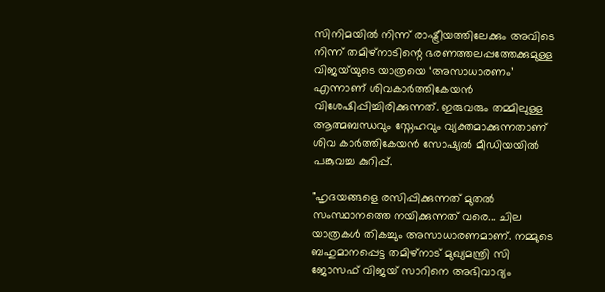സിനിമയിൽ നിന്ന് രാഷ്ട്രീയത്തിലേക്കും അവിടെ നിന്ന് തമിഴ്‌നാടിന്റെ ഭരണത്തലപ്പത്തേക്കുമുള്ള വിജയ്‌യുടെ യാത്രയെ ‘അസാധാരണം’ എന്നാണ് ശിവകാർത്തികേയൻ വിശേഷിപ്പിച്ചിരിക്കുന്നത്. ഇരുവരും തമ്മിലുള്ള ആത്മബന്ധവും സ്നേഹവും വ്യക്തമാക്കുന്നതാണ് ശിവ കാർത്തികേയൻ സോഷ്യൽ മീഡിയയിൽ പങ്കുവച്ച കുറിപ്പ്.

"ഹൃദയങ്ങളെ രസിപ്പിക്കുന്നത് മുതൽ സംസ്ഥാനത്തെ നയിക്കുന്നത് വരെ... ചില യാത്രകൾ തികച്ചും അസാധാരണമാണ്. നമ്മുടെ ബഹുമാനപ്പെട്ട തമിഴ്‌നാട് മുഖ്യമന്ത്രി സി ജോസഫ് വിജയ് സാറിനെ അഭിവാദ്യം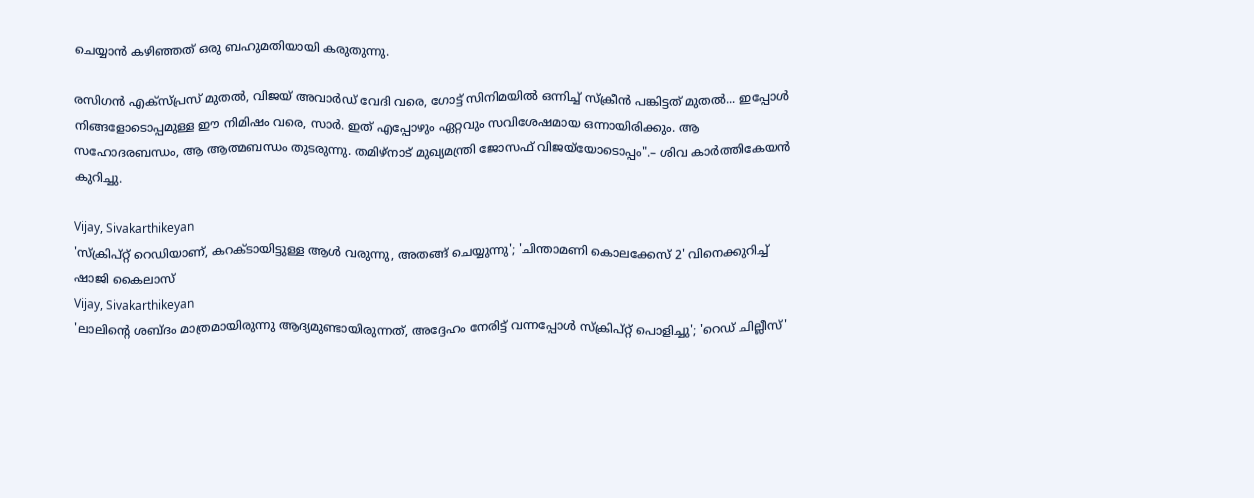ചെയ്യാൻ കഴിഞ്ഞത് ഒരു ബഹുമതിയായി കരുതുന്നു.

രസിഗൻ എക്സ്പ്രസ് മുതൽ, വിജയ് അവാർഡ് വേദി വരെ, ഗോട്ട് സിനിമയിൽ ഒന്നിച്ച് സ്ക്രീൻ പങ്കിട്ടത് മുതൽ... ഇപ്പോൾ നിങ്ങളോടൊപ്പമുള്ള ഈ നിമിഷം വരെ, സാർ. ഇത് എപ്പോഴും ഏറ്റവും സവിശേഷമായ ഒന്നായിരിക്കും. ആ സഹോദരബന്ധം, ആ ആത്മബന്ധം തുടരുന്നു. തമിഴ്‌നാട് മുഖ്യമന്ത്രി ജോസഫ് വിജയ്‌യോടൊപ്പം".– ശിവ കാർത്തികേയൻ കുറിച്ചു.

Vijay, Sivakarthikeyan
'സ്ക്രിപ്റ്റ് റെഡിയാണ്, കറക്ടായിട്ടുള്ള ആൾ വരുന്നു, അതങ്ങ് ചെയ്യുന്നു'; 'ചിന്താമണി കൊലക്കേസ് 2' വിനെക്കുറിച്ച് ഷാജി കൈലാസ്
Vijay, Sivakarthikeyan
'ലാലിന്റെ ശബ്ദം മാത്രമായിരുന്നു ആദ്യമുണ്ടായിരുന്നത്, അദ്ദേഹം നേരിട്ട് വന്നപ്പോൾ സ്ക്രിപ്റ്റ് പൊളിച്ചു'; 'റെഡ് ചില്ലീസ്'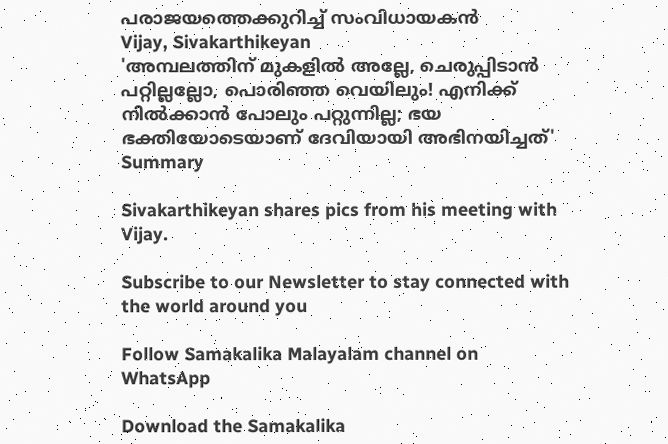പരാജയത്തെക്കുറിച്ച് സംവിധായകൻ
Vijay, Sivakarthikeyan
'അമ്പലത്തിന് മുകളിൽ അല്ലേ, ചെരുപ്പിടാൻ പറ്റില്ലല്ലോ, പൊരിഞ്ഞ വെയിലും! എനിക്ക് നിൽക്കാൻ പോലും പറ്റുന്നില്ല; ഭയ ഭക്തിയോടെയാണ് ദേവിയായി അഭിനയിച്ചത്'
Summary

Sivakarthikeyan shares pics from his meeting with Vijay.

Subscribe to our Newsletter to stay connected with the world around you

Follow Samakalika Malayalam channel on WhatsApp

Download the Samakalika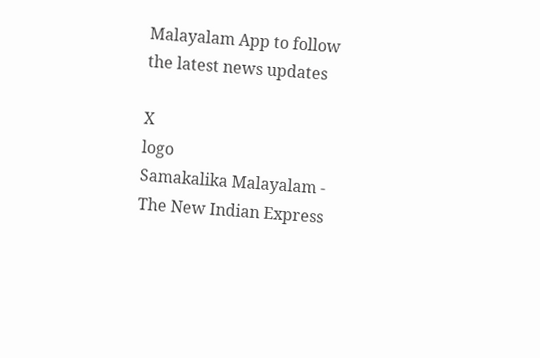Malayalam App to follow the latest news updates

X
logo
Samakalika Malayalam - The New Indian Express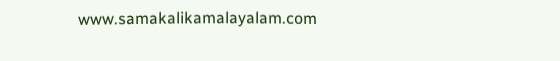www.samakalikamalayalam.com